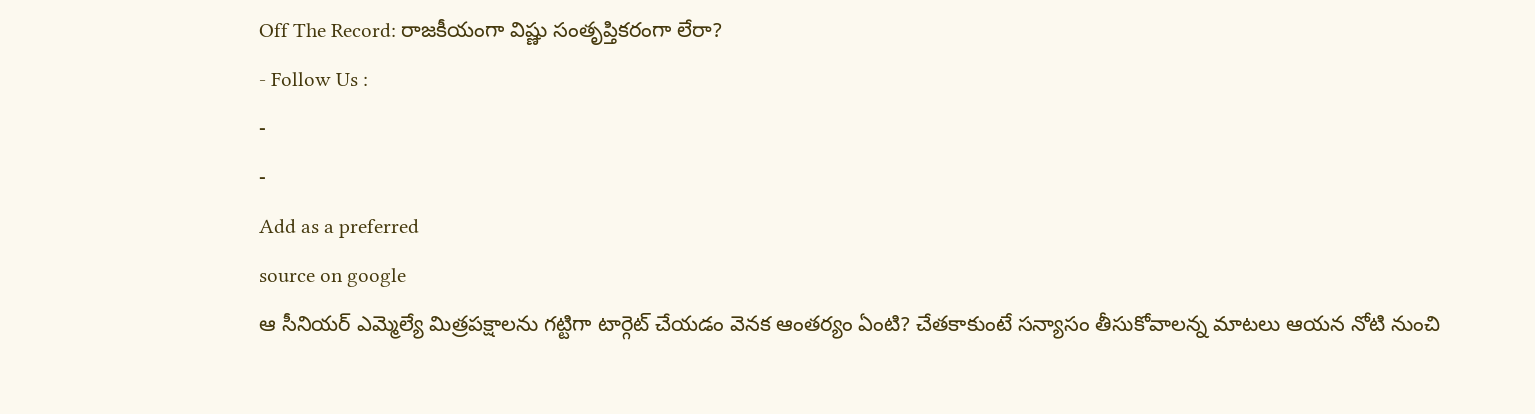Off The Record: రాజకీయంగా విష్ణు సంతృప్తికరంగా లేరా?
- Follow Us :
-
-
Add as a preferred
source on google
ఆ సీనియర్ ఎమ్మెల్యే మిత్రపక్షాలను గట్టిగా టార్గెట్ చేయడం వెనక ఆంతర్యం ఏంటి? చేతకాకుంటే సన్యాసం తీసుకోవాలన్న మాటలు ఆయన నోటి నుంచి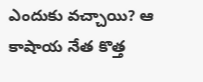ఎందుకు వచ్చాయి? ఆ కాషాయ నేత కొత్త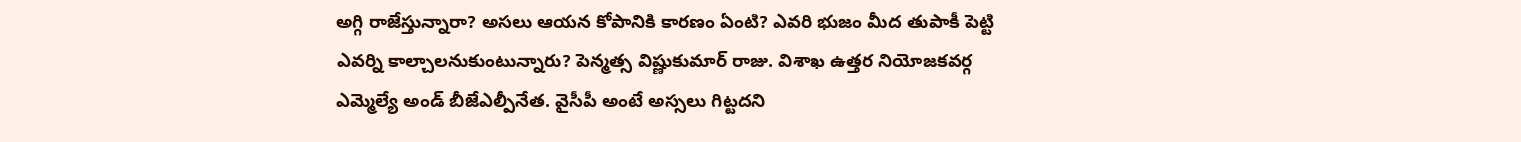అగ్గి రాజేస్తున్నారా? అసలు ఆయన కోపానికి కారణం ఏంటి? ఎవరి భుజం మీద తుపాకీ పెట్టి ఎవర్ని కాల్చాలనుకుంటున్నారు? పెన్మత్స విష్ణుకుమార్ రాజు. విశాఖ ఉత్తర నియోజకవర్గ ఎమ్మెల్యే అండ్ బీజేఎల్పీనేత. వైసీపీ అంటే అస్సలు గిట్టదని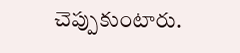చెప్పుకుంటారు.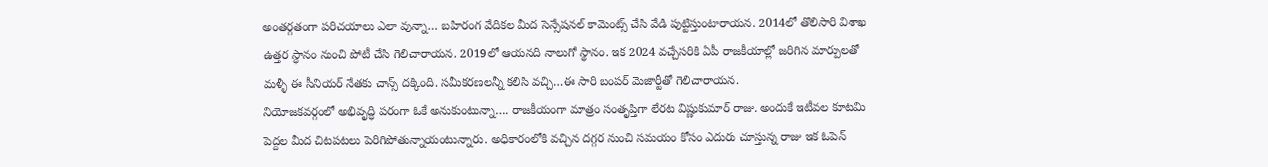అంతర్గతంగా పరిచయాలు ఎలా వున్నా… బహిరంగ వేదికల మీద సెన్సేషనల్ కామెంట్స్ చేసి వేడి పుట్టిస్తుంటారాయన. 2014లో తొలిసారి విశాఖ ఉత్తర స్ధానం నుంచి పోటీ చేసి గెలిచారాయన. 2019లో ఆయనది నాలుగో స్థానం. ఇక 2024 వచ్చేసరికి ఏపీ రాజకీయాల్లో జరిగిన మార్పులతో మళ్ళీ ఈ సీనియర్ నేతకు చాన్స్ దక్కింది. సమీకరణలన్నీ కలిసి వచ్చి…ఈ సారి బంపర్ మెజార్టీతో గెలిచారాయన.
నియోజకవర్గంలో అభివృద్ధి పరంగా ఓకే అనుకుంటున్నా…. రాజకీయంగా మాత్రం సంతృప్తిగా లేరట విష్ణుకుమార్ రాజు. అందుకే ఇటీవల కూటమి పెద్దల మీద చిటపటలు పెరిగిపోతున్నాయంటున్నారు. అధికారంలోకి వచ్చిన దగ్గర నుంచి సమయం కోసం ఎదురు చూస్తున్న రాజు ఇక ఓపెన్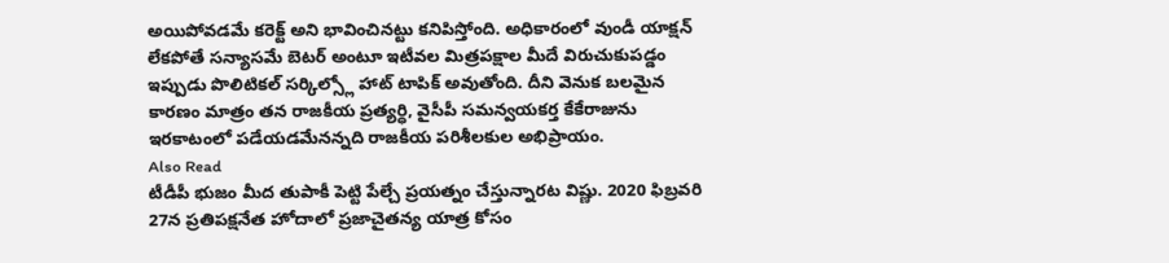అయిపోవడమే కరెక్ట్ అని భావించినట్టు కనిపిస్తోంది. అధికారంలో వుండీ యాక్షన్ లేకపోతే సన్యాసమే బెటర్ అంటూ ఇటీవల మిత్రపక్షాల మీదే విరుచుకుపడ్డం ఇప్పుడు పొలిటికల్ సర్కిల్స్లో హాట్ టాపిక్ అవుతోంది. దీని వెనుక బలమైన కారణం మాత్రం తన రాజకీయ ప్రత్యర్ధి, వైసీపీ సమన్వయకర్త కేకేరాజును ఇరకాటంలో పడేయడమేనన్నది రాజకీయ పరిశీలకుల అభిప్రాయం.
Also Read
టీడీపీ భుజం మీద తుపాకీ పెట్టి పేల్చే ప్రయత్నం చేస్తున్నారట విష్ణు. 2020 ఫిబ్రవరి 27న ప్రతిపక్షనేత హోదాలో ప్రజాచైతన్య యాత్ర కోసం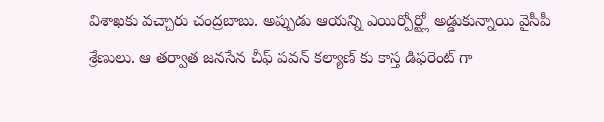విశాఖకు వచ్చారు చంద్రబాబు. అప్పుడు ఆయన్ని ఎయిర్పోర్ట్లో అడ్డుకున్నాయి వైసీపీ శ్రేణులు. ఆ తర్వాత జనసేన చీఫ్ పవన్ కల్యాణ్ కు కాస్త డిఫరెంట్ గా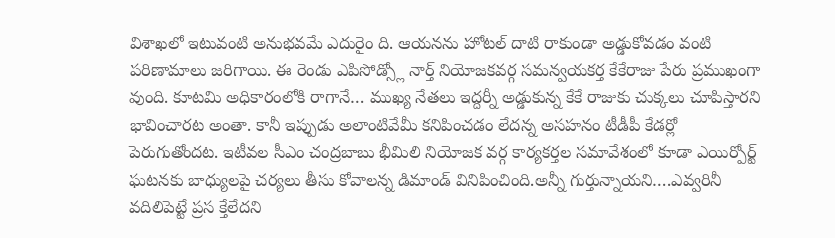విశాఖలో ఇటువంటి అనుభవమే ఎదురైం ది. ఆయనను హోటల్ దాటి రాకుండా అడ్డుకోవడం వంటి పరిణామాలు జరిగాయి. ఈ రెండు ఎపిసోడ్స్లో నార్త్ నియోజకవర్గ సమన్వయకర్త కేకేరాజు పేరు ప్రముఖంగా వుంది. కూటమి అధికారంలోకి రాగానే… ముఖ్య నేతలు ఇద్దర్నీ అడ్డుకున్న కేకే రాజుకు చుక్కలు చూపిస్తారని భావించారట అంతా. కానీ ఇప్పుడు అలాంటివేమీ కనిపించడం లేదన్న అసహనం టీడీపీ కేడర్లో పెరుగుతోందట. ఇటీవల సీఎం చంద్రబాబు భీమిలి నియోజక వర్గ కార్యకర్తల సమావేశంలో కూడా ఎయిర్పోర్ట్ ఘటనకు బాధ్యులపై చర్యలు తీసు కోవాలన్న డిమాండ్ వినిపించింది.అన్నీ గుర్తున్నాయని….ఎవ్వరినీ వదిలిపెట్టే ప్రస క్తేలేదని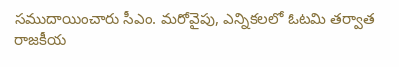సముదాయించారు సీఎం. మరోవైపు, ఎన్నికలలో ఓటమి తర్వాత రాజకీయ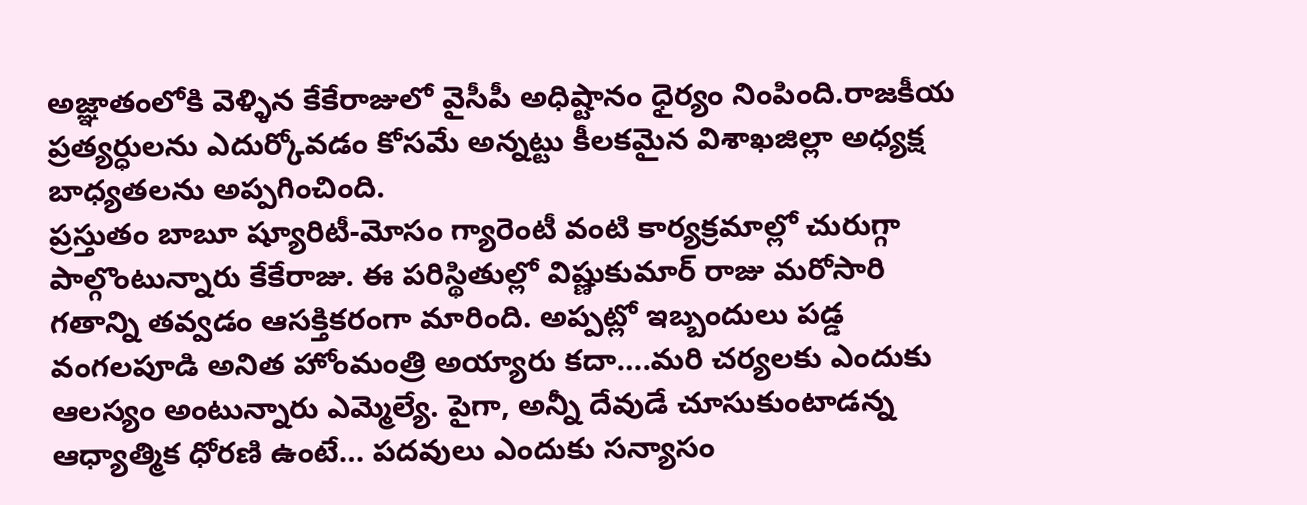అజ్ఞాతంలోకి వెళ్ళిన కేకేరాజులో వైసీపీ అధిష్టానం ధైర్యం నింపింది.రాజకీయ ప్రత్యర్ధులను ఎదుర్కోవడం కోసమే అన్నట్టు కీలకమైన విశాఖజిల్లా అధ్యక్ష బాధ్యతలను అప్పగించింది.
ప్రస్తుతం బాబూ ష్యూరిటీ-మోసం గ్యారెంటీ వంటి కార్యక్రమాల్లో చురుగ్గా పాల్గొంటున్నారు కేకేరాజు. ఈ పరిస్థితుల్లో విష్ణుకుమార్ రాజు మరోసారి గతాన్ని తవ్వడం ఆసక్తికరంగా మారింది. అప్పట్లో ఇబ్బందులు పడ్డ వంగలపూడి అనిత హోంమంత్రి అయ్యారు కదా….మరి చర్యలకు ఎందుకు ఆలస్యం అంటున్నారు ఎమ్మెల్యే. పైగా, అన్నీ దేవుడే చూసుకుంటాడన్న ఆధ్యాత్మిక ధోరణి ఉంటే… పదవులు ఎందుకు సన్యాసం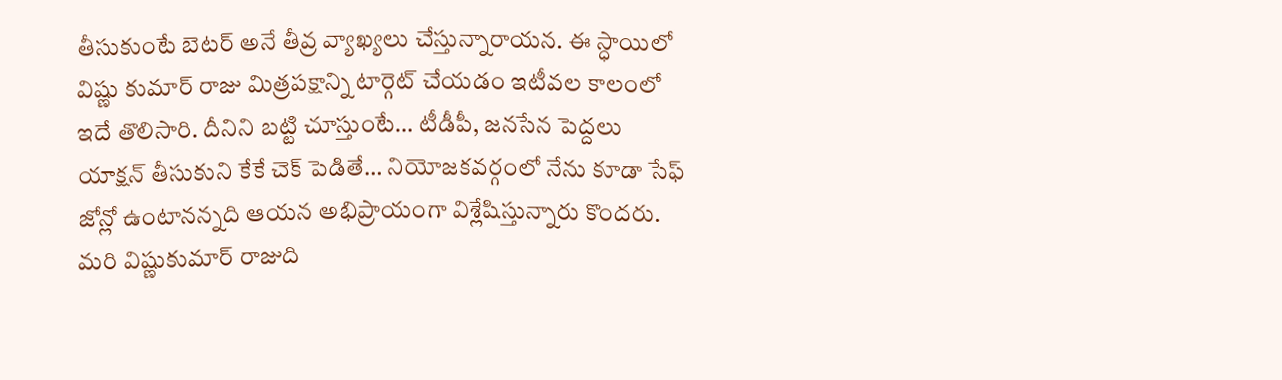తీసుకుంటే బెటర్ అనే తీవ్ర వ్యాఖ్యలు చేస్తున్నారాయన. ఈ స్ధాయిలో విష్ణు కుమార్ రాజు మిత్రపక్షాన్ని టార్గెట్ చేయడం ఇటీవల కాలంలో ఇదే తొలిసారి. దీనిని బట్టి చూస్తుంటే… టీడీపీ, జనసేన పెద్దలు యాక్షన్ తీసుకుని కేకే చెక్ పెడితే… నియోజకవర్గంలో నేను కూడా సేఫ్ జోన్లో ఉంటానన్నది ఆయన అభిప్రాయంగా విశ్లేషిస్తున్నారు కొందరు. మరి విష్ణుకుమార్ రాజుది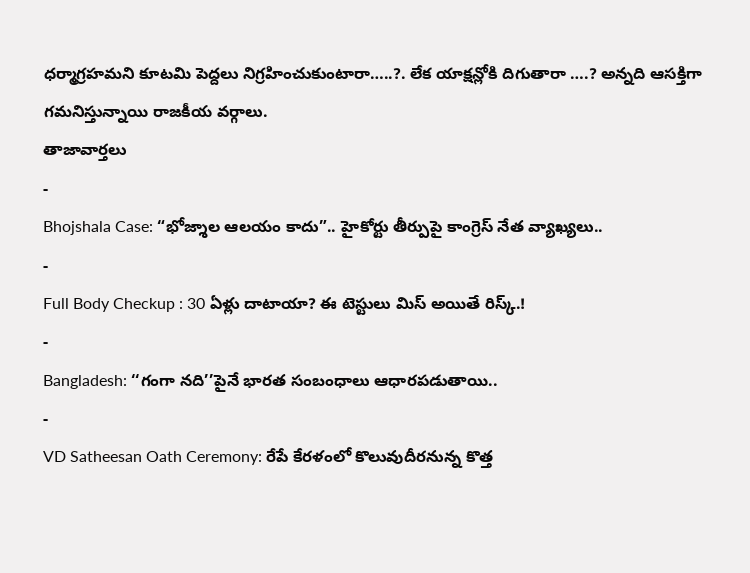ధర్మాగ్రహమని కూటమి పెద్దలు నిగ్రహించుకుంటారా…..?. లేక యాక్షన్లోకి దిగుతారా ….? అన్నది ఆసక్తిగా గమనిస్తున్నాయి రాజకీయ వర్గాలు.
తాజావార్తలు
-
Bhojshala Case: “భోజ్శాల ఆలయం కాదు”.. హైకోర్టు తీర్పుపై కాంగ్రెస్ నేత వ్యాఖ్యలు..
-
Full Body Checkup : 30 ఏళ్లు దాటాయా? ఈ టెస్టులు మిస్ అయితే రిస్క్.!
-
Bangladesh: ‘‘గంగా నది’’పైనే భారత సంబంధాలు ఆధారపడుతాయి..
-
VD Satheesan Oath Ceremony: రేపే కేరళంలో కొలువుదీరనున్న కొత్త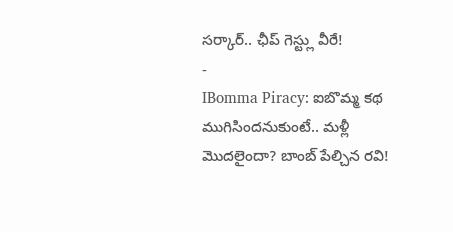సర్కార్.. ఛీప్ గెస్ట్లు వీరే!
-
IBomma Piracy: ఐబొమ్మ కథ ముగిసిందనుకుంటే.. మళ్లీ మొదలైందా? బాంబ్ పేల్చిన రవి!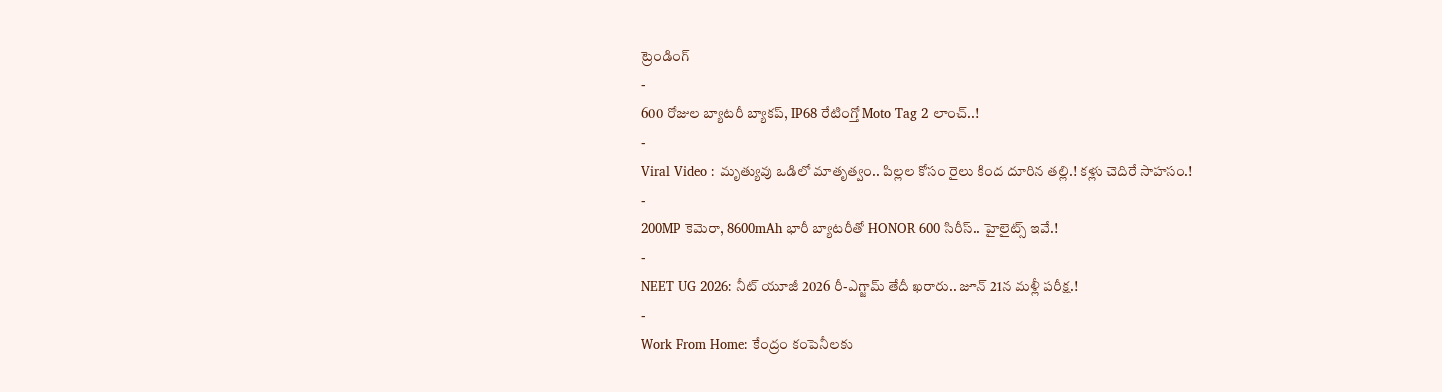ట్రెండింగ్
-
600 రోజుల బ్యాటరీ బ్యాకప్, IP68 రేటింగ్తో Moto Tag 2 లాంచ్..!
-
Viral Video : మృత్యువు ఒడిలో మాతృత్వం.. పిల్లల కోసం రైలు కింద దూరిన తల్లి.! కళ్లు చెదిరే సాహసం.!
-
200MP కెమెరా, 8600mAh భారీ బ్యాటరీతో HONOR 600 సిరీస్.. హైలైట్స్ ఇవే.!
-
NEET UG 2026: నీట్ యూజీ 2026 రీ-ఎగ్జామ్ తేదీ ఖరారు.. జూన్ 21న మళ్లీ పరీక్ష.!
-
Work From Home: కేంద్రం కంపెనీలకు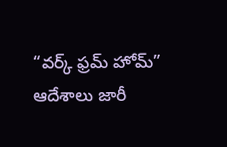“వర్క్ ఫ్రమ్ హోమ్” ఆదేశాలు జారీ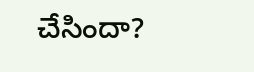చేసిందా?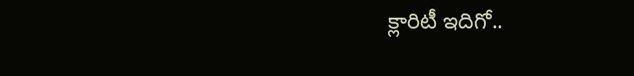క్లారిటీ ఇదిగో..